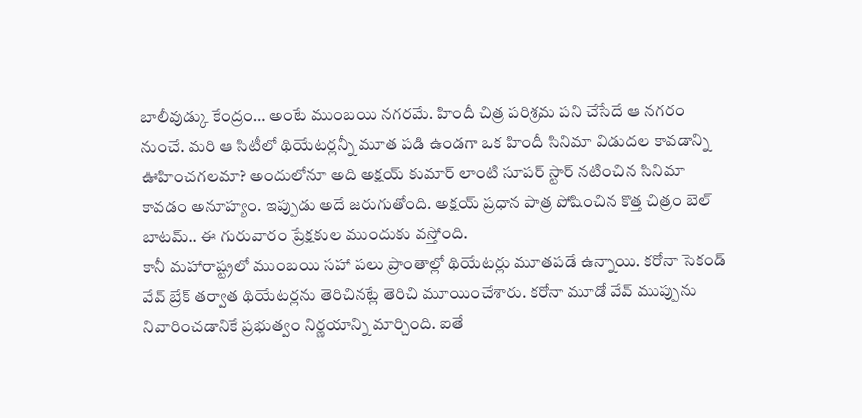బాలీవుడ్కు కేంద్రం… అంటే ముంబయి నగరమే. హిందీ చిత్ర పరిశ్రమ పని చేసేదే ఆ నగరం నుంచే. మరి ఆ సిటీలో థియేటర్లన్నీ మూత పడి ఉండగా ఒక హిందీ సినిమా విడుదల కావడాన్ని ఊహించగలమా? అందులోనూ అది అక్షయ్ కుమార్ లాంటి సూపర్ స్టార్ నటించిన సినిమా కావడం అనూహ్యం. ఇప్పుడు అదే జరుగుతోంది. అక్షయ్ ప్రధాన పాత్ర పోషించిన కొత్త చిత్రం బెల్ బాటమ్.. ఈ గురువారం ప్రేక్షకుల ముందుకు వస్తోంది.
కానీ మహారాష్ట్రలో ముంబయి సహా పలు ప్రాంతాల్లో థియేటర్లు మూతపడే ఉన్నాయి. కరోనా సెకండ్ వేవ్ బ్రేక్ తర్వాత థియేటర్లను తెరిచినట్లే తెరిచి మూయించేశారు. కరోనా మూడో వేవ్ ముప్పును నివారించడానికే ప్రభుత్వం నిర్ణయాన్ని మార్చింది. ఐతే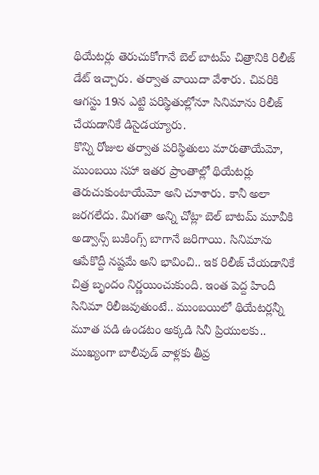థియేటర్లు తెరుచుకోగానే బెల్ బాటమ్ చిత్రానికి రిలీజ్ డేట్ ఇచ్చారు. తర్వాత వాయిదా వేశారు. చివరికి ఆగస్టు 19న ఎట్టి పరిస్థితుల్లోనూ సినిమాను రిలీజ్ చేయడానికే డిసైడయ్యారు.
కొన్ని రోజుల తర్వాత పరిస్థితులు మారుతాయేమో, ముంబయి సహా ఇతర ప్రాంతాల్లో థియేటర్లు తెరుచుకుంటాయేమో అని చూశారు. కానీ అలా జరగలేదు. మిగతా అన్ని చోట్లా బెల్ బాటమ్ మూవీకి అడ్వాన్స్ బుకింగ్స్ బాగానే జరిగాయి. సినిమాను ఆపేకొద్దీ నష్టమే అని భావించి.. ఇక రిలీజ్ చేయడానికే చిత్ర బృందం నిర్ణయించుకుంది. ఇంత పెద్ద హిందీ సినిమా రిలీజవుతుంటే.. ముంబయిలో థియేటర్లన్నీ మూత పడి ఉండటం అక్కడి సినీ ప్రియులకు.. ముఖ్యంగా బాలీవుడ్ వాళ్లకు తీవ్ర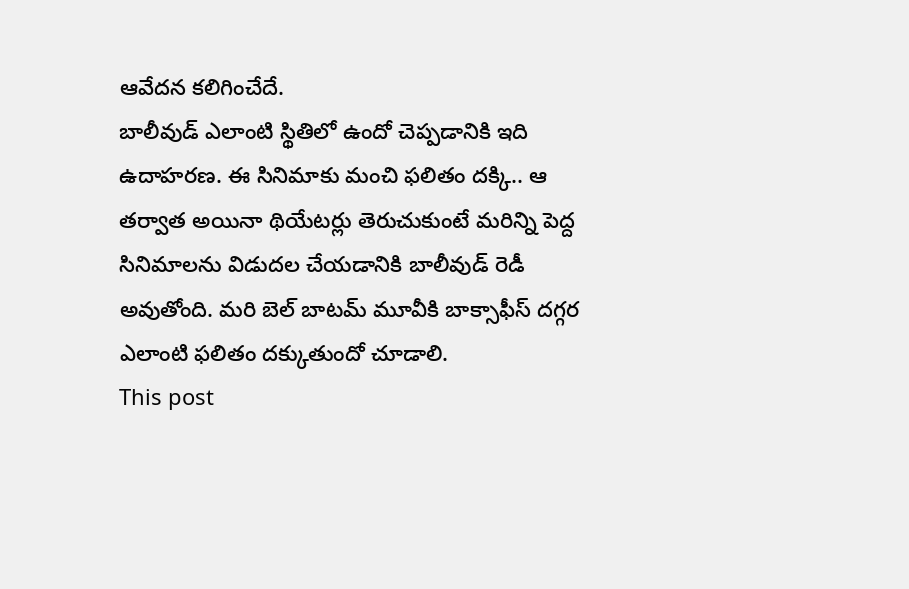ఆవేదన కలిగించేదే.
బాలీవుడ్ ఎలాంటి స్థితిలో ఉందో చెప్పడానికి ఇది ఉదాహరణ. ఈ సినిమాకు మంచి ఫలితం దక్కి.. ఆ తర్వాత అయినా థియేటర్లు తెరుచుకుంటే మరిన్ని పెద్ద సినిమాలను విడుదల చేయడానికి బాలీవుడ్ రెడీ అవుతోంది. మరి బెల్ బాటమ్ మూవీకి బాక్సాఫీస్ దగ్గర ఎలాంటి ఫలితం దక్కుతుందో చూడాలి.
This post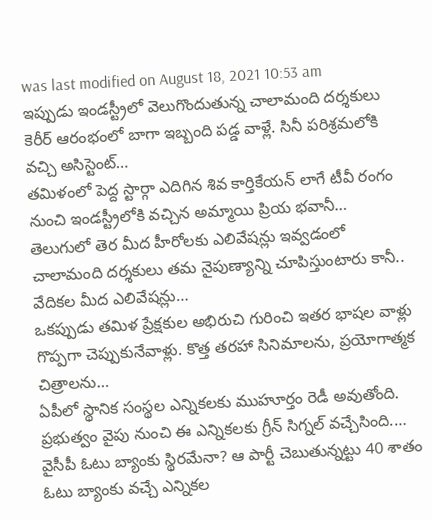was last modified on August 18, 2021 10:53 am
ఇప్పుడు ఇండస్ట్రీలో వెలుగొందుతున్న చాలామంది దర్శకులు కెరీర్ ఆరంభంలో బాగా ఇబ్బంది పడ్డ వాళ్లే. సినీ పరిశ్రమలోకి వచ్చి అసిస్టెంట్…
తమిళంలో పెద్ద స్టార్గా ఎదిగిన శివ కార్తికేయన్ లాగే టీవీ రంగం నుంచి ఇండస్ట్రీలోకి వచ్చిన అమ్మాయి ప్రియ భవానీ…
తెలుగులో తెర మీద హీరోలకు ఎలివేషన్లు ఇవ్వడంలో చాలామంది దర్శకులు తమ నైపుణ్యాన్ని చూపిస్తుంటారు కానీ.. వేదికల మీద ఎలివేషన్లు…
ఒకప్పుడు తమిళ ప్రేక్షకుల అభిరుచి గురించి ఇతర భాషల వాళ్లు గొప్పగా చెప్పుకునేవాళ్లు. కొత్త తరహా సినిమాలను, ప్రయోగాత్మక చిత్రాలను…
ఏపీలో స్థానిక సంస్థల ఎన్నికలకు ముహూర్తం రెడీ అవుతోంది. ప్రభుత్వం వైపు నుంచి ఈ ఎన్నికలకు గ్రీన్ సిగ్నల్ వచ్చేసింది.…
వైసీపీ ఓటు బ్యాంకు స్థిరమేనా? ఆ పార్టీ చెబుతున్నట్టు 40 శాతం ఓటు బ్యాంకు వచ్చే ఎన్నికల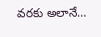వరకు అలానే…